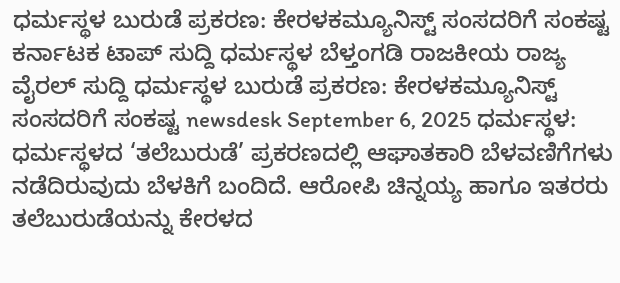ಧರ್ಮಸ್ಥಳ ಬುರುಡೆ ಪ್ರಕರಣ: ಕೇರಳಕಮ್ಯೂನಿಸ್ಟ್ ಸಂಸದರಿಗೆ ಸಂಕಷ್ಟ ಕರ್ನಾಟಕ ಟಾಪ್ ಸುದ್ದಿ ಧರ್ಮಸ್ಥಳ ಬೆಳ್ತಂಗಡಿ ರಾಜಕೀಯ ರಾಜ್ಯ ವೈರಲ್ ಸುದ್ದಿ ಧರ್ಮಸ್ಥಳ ಬುರುಡೆ ಪ್ರಕರಣ: ಕೇರಳಕಮ್ಯೂನಿಸ್ಟ್ ಸಂಸದರಿಗೆ ಸಂಕಷ್ಟ newsdesk September 6, 2025 ಧರ್ಮಸ್ಥಳ: ಧರ್ಮಸ್ಥಳದ ‘ತಲೆಬುರುಡೆ’ ಪ್ರಕರಣದಲ್ಲಿ ಆಘಾತಕಾರಿ ಬೆಳವಣಿಗೆಗಳು ನಡೆದಿರುವುದು ಬೆಳಕಿಗೆ ಬಂದಿದೆ. ಆರೋಪಿ ಚಿನ್ನಯ್ಯ ಹಾಗೂ ಇತರರು ತಲೆಬುರುಡೆಯನ್ನು ಕೇರಳದ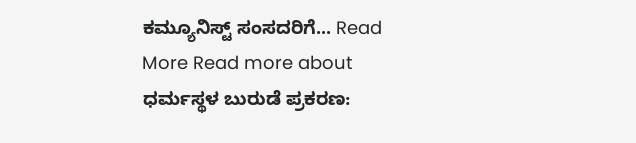ಕಮ್ಯೂನಿಸ್ಟ್ ಸಂಸದರಿಗೆ... Read More Read more about ಧರ್ಮಸ್ಥಳ ಬುರುಡೆ ಪ್ರಕರಣ: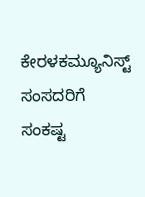ಕೇರಳಕಮ್ಯೂನಿಸ್ಟ್ ಸಂಸದರಿಗೆ ಸಂಕಷ್ಟ